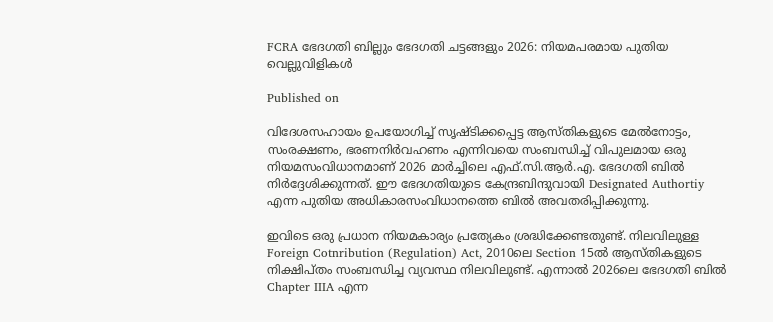FCRA ഭേദഗതി ബില്ലും ഭേദഗതി ചട്ടങ്ങളും 2026: നിയമപരമായ പുതിയ വെല്ലുവിളികള്‍

Published on

വിദേശസഹായം ഉപയോഗിച്ച് സൃഷ്ടിക്കപ്പെട്ട ആസ്തികളുടെ മേല്‍നോട്ടം, സംരക്ഷണം, ഭരണനിര്‍വഹണം എന്നിവയെ സംബന്ധിച്ച് വിപുലമായ ഒരു നിയമസംവിധാനമാണ് 2026 മാര്‍ച്ചിലെ എഫ്.സി.ആര്‍.എ. ഭേദഗതി ബില്‍ നിര്‍ദ്ദേശിക്കുന്നത്. ഈ ഭേദഗതിയുടെ കേന്ദ്രബിന്ദുവായി Designated Authortiy എന്ന പുതിയ അധികാരസംവിധാനത്തെ ബില്‍ അവതരിപ്പിക്കുന്നു.

ഇവിടെ ഒരു പ്രധാന നിയമകാര്യം പ്രത്യേകം ശ്രദ്ധിക്കേണ്ടതുണ്ട്. നിലവിലുള്ള Foreign Cotnribution (Regulation) Act, 2010ലെ Section 15ല്‍ ആസ്തികളുടെ നിക്ഷിപ്തം സംബന്ധിച്ച വ്യവസ്ഥ നിലവിലുണ്ട്. എന്നാല്‍ 2026ലെ ഭേദഗതി ബില്‍ Chapter IIIA എന്ന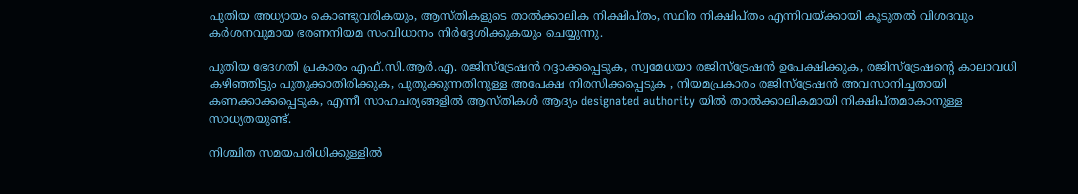പുതിയ അധ്യായം കൊണ്ടുവരികയും, ആസ്തികളുടെ താല്‍ക്കാലിക നിക്ഷിപ്തം, സ്ഥിര നിക്ഷിപ്തം എന്നിവയ്ക്കായി കൂടുതല്‍ വിശദവും കര്‍ശനവുമായ ഭരണനിയമ സംവിധാനം നിര്‍ദ്ദേശിക്കുകയും ചെയ്യുന്നു.

പുതിയ ഭേദഗതി പ്രകാരം എഫ്.സി.ആര്‍.എ. രജിസ്‌ട്രേഷന്‍ റദ്ദാക്കപ്പെടുക, സ്വമേധയാ രജിസ്‌ട്രേഷന്‍ ഉപേക്ഷിക്കുക, രജിസ്‌ട്രേഷന്റെ കാലാവധി കഴിഞ്ഞിട്ടും പുതുക്കാതിരിക്കുക, പുതുക്കുന്നതിനുള്ള അപേക്ഷ നിരസിക്കപ്പെടുക , നിയമപ്രകാരം രജിസ്‌ട്രേഷന്‍ അവസാനിച്ചതായി കണക്കാക്കപ്പെടുക, എന്നീ സാഹചര്യങ്ങളില്‍ ആസ്തികള്‍ ആദ്യം designated authority യില്‍ താല്‍ക്കാലികമായി നിക്ഷിപ്തമാകാനുള്ള സാധ്യതയുണ്ട്.

നിശ്ചിത സമയപരിധിക്കുള്ളില്‍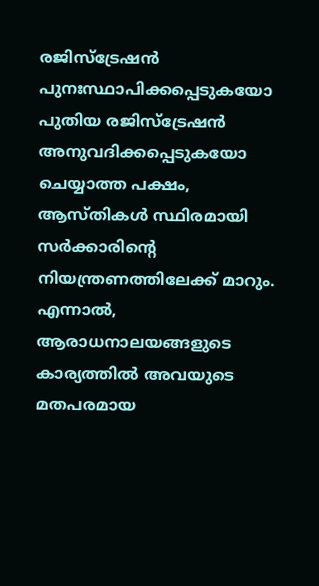രജിസ്‌ട്രേഷന്‍ പുനഃസ്ഥാപിക്കപ്പെടുകയോ പുതിയ രജിസ്‌ട്രേഷന്‍ അനുവദിക്കപ്പെടുകയോ ചെയ്യാത്ത പക്ഷം, ആസ്തികള്‍ സ്ഥിരമായി സര്‍ക്കാരിന്റെ നിയന്ത്രണത്തിലേക്ക് മാറും. എന്നാല്‍, ആരാധനാലയങ്ങളുടെ കാര്യത്തില്‍ അവയുടെ മതപരമായ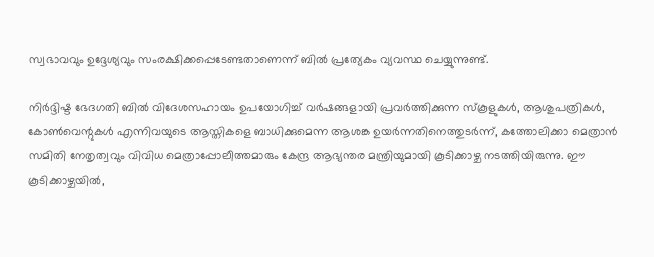സ്വഭാവവും ഉദ്ദേശ്യവും സംരക്ഷിക്കപ്പെടേണ്ടതാണെന്ന് ബില്‍ പ്രത്യേകം വ്യവസ്ഥ ചെയ്യുന്നുണ്ട്.

നിര്‍ദ്ദിഷ്ട ഭേദഗതി ബില്‍ വിദേശസഹായം ഉപയോഗിച്ച് വര്‍ഷങ്ങളായി പ്രവര്‍ത്തിക്കുന്ന സ്‌കൂളുകള്‍, ആശുപത്രികള്‍, കോണ്‍വെന്റുകള്‍ എന്നിവയുടെ ആസ്തികളെ ബാധിക്കുമെന്ന ആശങ്ക ഉയര്‍ന്നതിനെത്തുടര്‍ന്ന്, കത്തോലിക്കാ മെത്രാന്‍ സമിതി നേതൃത്വവും വിവിധ മെത്രാപ്പോലീത്തമാരും കേന്ദ്ര ആഭ്യന്തര മന്ത്രിയുമായി കൂടിക്കാഴ്ച നടത്തിയിരുന്നു. ഈ കൂടിക്കാഴ്ചയില്‍,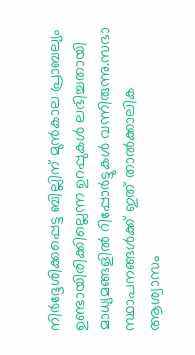നിര്‍ദ്ദേശിക്കപ്പെട്ട ബില്ലിന് മുന്‍കാല പ്രാബല്യം ഉണ്ടായിരിക്കില്ലെന്ന ഉറപ്പുകള്‍ ലഭിച്ചതായി മാധ്യമങ്ങളില്‍ റിപ്പോര്‍ട്ടുകള്‍ വന്നിരുന്നു.സഭാ സ്ഥാപനങ്ങള്‍ക്ക് ഇത് താല്‍ക്കാലിക ആശ്വാസം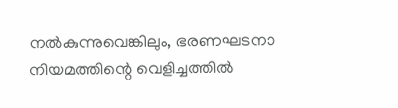നല്‍കുന്നുവെങ്കിലും, ഭരണഘടനാ നിയമത്തിന്റെ വെളിച്ചത്തില്‍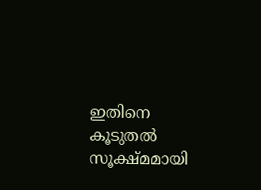ഇതിനെ കൂടുതല്‍ സൂക്ഷ്മമായി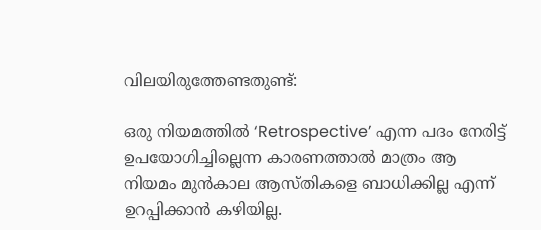വിലയിരുത്തേണ്ടതുണ്ട്:

ഒരു നിയമത്തില്‍ ‘Retrospective’ എന്ന പദം നേരിട്ട് ഉപയോഗിച്ചില്ലെന്ന കാരണത്താല്‍ മാത്രം ആ നിയമം മുന്‍കാല ആസ്തികളെ ബാധിക്കില്ല എന്ന് ഉറപ്പിക്കാന്‍ കഴിയില്ല.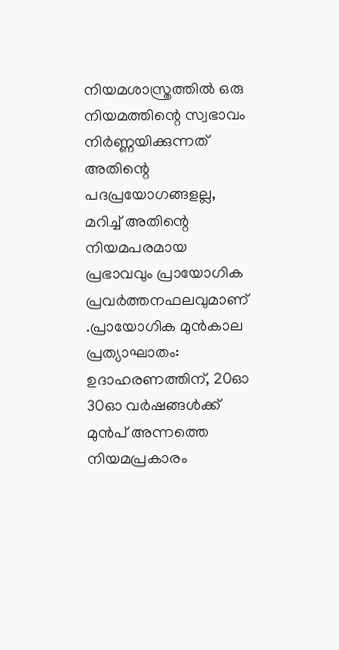നിയമശാസ്ത്രത്തില്‍ ഒരു നിയമത്തിന്റെ സ്വഭാവം നിര്‍ണ്ണയിക്കുന്നത് അതിന്റെ പദപ്രയോഗങ്ങളല്ല, മറിച്ച് അതിന്റെ നിയമപരമായ പ്രഭാവവും പ്രായോഗിക പ്രവര്‍ത്തനഫലവുമാണ് .പ്രായോഗിക മുന്‍കാല പ്രത്യാഘാതം: ഉദാഹരണത്തിന്, 20ഓ 30ഓ വര്‍ഷങ്ങള്‍ക്ക് മുന്‍പ് അന്നത്തെ നിയമപ്രകാരം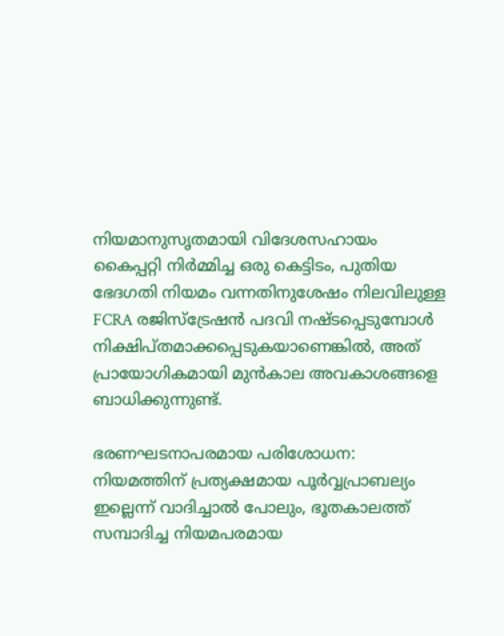നിയമാനുസൃതമായി വിദേശസഹായം കൈപ്പറ്റി നിര്‍മ്മിച്ച ഒരു കെട്ടിടം, പുതിയ ഭേദഗതി നിയമം വന്നതിനുശേഷം നിലവിലുള്ള FCRA രജിസ്‌ട്രേഷന്‍ പദവി നഷ്ടപ്പെടുമ്പോള്‍ നിക്ഷിപ്തമാക്കപ്പെടുകയാണെങ്കില്‍, അത് പ്രായോഗികമായി മുന്‍കാല അവകാശങ്ങളെ ബാധിക്കുന്നുണ്ട്.

ഭരണഘടനാപരമായ പരിശോധന: നിയമത്തിന് പ്രത്യക്ഷമായ പൂര്‍വ്വപ്രാബല്യം ഇല്ലെന്ന് വാദിച്ചാല്‍ പോലും, ഭൂതകാലത്ത് സമ്പാദിച്ച നിയമപരമായ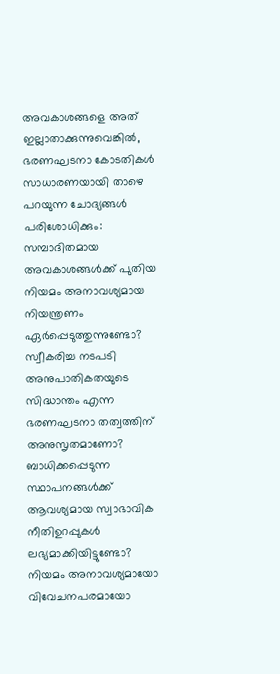അവകാശങ്ങളെ അത് ഇല്ലാതാക്കുന്നുവെങ്കില്‍, ഭരണഘടനാ കോടതികള്‍ സാധാരണയായി താഴെ പറയുന്ന ചോദ്യങ്ങള്‍ പരിശോധിക്കും:
സമ്പാദിതമായ അവകാശങ്ങള്‍ക്ക് പുതിയ നിയമം അനാവശ്യമായ നിയന്ത്രണം ഏര്‍പ്പെടുത്തുന്നുണ്ടോ?
സ്വീകരിച്ച നടപടി അനുപാതികതയുടെ സിദ്ധാന്തം എന്ന ഭരണഘടനാ തത്വത്തിന് അനുസൃതമാണോ?
ബാധിക്കപ്പെടുന്ന സ്ഥാപനങ്ങള്‍ക്ക് ആവശ്യമായ സ്വാഭാവിക നീതിഉറപ്പുകള്‍ ലഭ്യമാക്കിയിട്ടുണ്ടോ?
നിയമം അനാവശ്യമായോ വിവേചനപരമായോ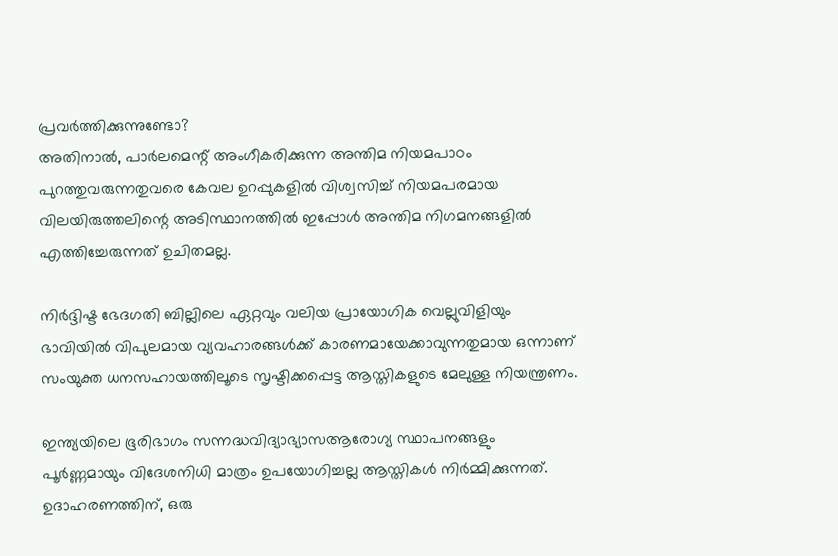പ്രവര്‍ത്തിക്കുന്നുണ്ടോ?
അതിനാല്‍, പാര്‍ലമെന്റ് അംഗീകരിക്കുന്ന അന്തിമ നിയമപാഠം പുറത്തുവരുന്നതുവരെ കേവല ഉറപ്പുകളില്‍ വിശ്വസിച്ച് നിയമപരമായ വിലയിരുത്തലിന്റെ അടിസ്ഥാനത്തില്‍ ഇപ്പോള്‍ അന്തിമ നിഗമനങ്ങളില്‍ എത്തിച്ചേരുന്നത് ഉചിതമല്ല.

നിര്‍ദ്ദിഷ്ട ഭേദഗതി ബില്ലിലെ ഏറ്റവും വലിയ പ്രായോഗിക വെല്ലുവിളിയും ഭാവിയില്‍ വിപുലമായ വ്യവഹാരങ്ങള്‍ക്ക് കാരണമായേക്കാവുന്നതുമായ ഒന്നാണ് സംയുക്ത ധനസഹായത്തിലൂടെ സൃഷ്ടിക്കപ്പെട്ട ആസ്തികളുടെ മേലുള്ള നിയന്ത്രണം.

ഇന്ത്യയിലെ ഭൂരിഭാഗം സന്നദ്ധവിദ്യാഭ്യാസആരോഗ്യ സ്ഥാപനങ്ങളും പൂര്‍ണ്ണമായും വിദേശനിധി മാത്രം ഉപയോഗിച്ചല്ല ആസ്തികള്‍ നിര്‍മ്മിക്കുന്നത്. ഉദാഹരണത്തിന്, ഒരു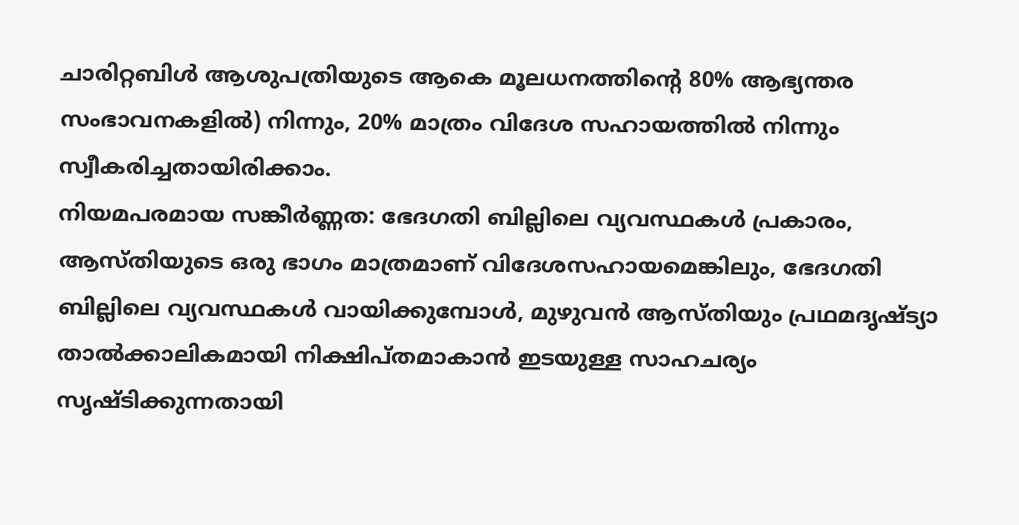ചാരിറ്റബിള്‍ ആശുപത്രിയുടെ ആകെ മൂലധനത്തിന്റെ 80% ആഭ്യന്തര സംഭാവനകളില്‍) നിന്നും, 20% മാത്രം വിദേശ സഹായത്തില്‍ നിന്നും സ്വീകരിച്ചതായിരിക്കാം.
നിയമപരമായ സങ്കീര്‍ണ്ണത: ഭേദഗതി ബില്ലിലെ വ്യവസ്ഥകള്‍ പ്രകാരം, ആസ്തിയുടെ ഒരു ഭാഗം മാത്രമാണ് വിദേശസഹായമെങ്കിലും, ഭേദഗതി ബില്ലിലെ വ്യവസ്ഥകള്‍ വായിക്കുമ്പോള്‍, മുഴുവന്‍ ആസ്തിയും പ്രഥമദൃഷ്ട്യാ താല്‍ക്കാലികമായി നിക്ഷിപ്തമാകാന്‍ ഇടയുള്ള സാഹചര്യം സൃഷ്ടിക്കുന്നതായി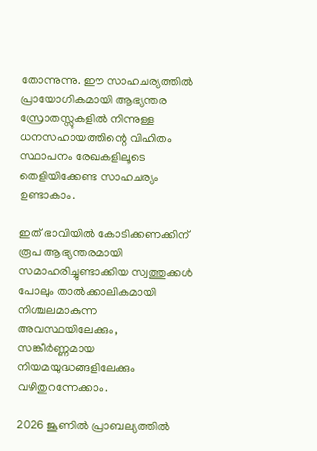തോന്നുന്നു. ഈ സാഹചര്യത്തില്‍ പ്രായോഗികമായി ആഭ്യന്തര സ്രോതസ്സുകളില്‍ നിന്നുള്ള ധനസഹായത്തിന്റെ വിഹിതം സ്ഥാപനം രേഖകളിലൂടെ തെളിയിക്കേണ്ട സാഹചര്യം ഉണ്ടാകാം.

ഇത് ഭാവിയില്‍ കോടിക്കണക്കിന് രൂപ ആഭ്യന്തരമായി സമാഹരിച്ചുണ്ടാക്കിയ സ്വത്തുക്കള്‍ പോലും താല്‍ക്കാലികമായി നിശ്ചലമാകുന്ന അവസ്ഥയിലേക്കും, സങ്കീര്‍ണ്ണമായ നിയമയുദ്ധങ്ങളിലേക്കും വഴിതുറന്നേക്കാം.

2026 ജൂണില്‍ പ്രാബല്യത്തില്‍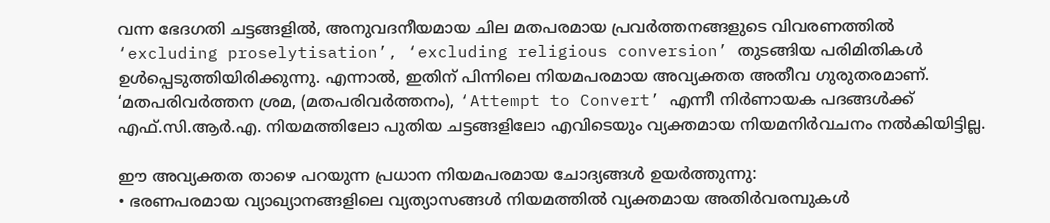വന്ന ഭേദഗതി ചട്ടങ്ങളില്‍, അനുവദനീയമായ ചില മതപരമായ പ്രവര്‍ത്തനങ്ങളുടെ വിവരണത്തില്‍ ‘excluding proselytisation’, ‘excluding religious conversion’ തുടങ്ങിയ പരിമിതികള്‍ ഉള്‍പ്പെടുത്തിയിരിക്കുന്നു. എന്നാല്‍, ഇതിന് പിന്നിലെ നിയമപരമായ അവ്യക്തത അതീവ ഗുരുതരമാണ്.
‘മതപരിവര്‍ത്തന ശ്രമ, (മതപരിവര്‍ത്തനം), ‘Attempt to Convert’ എന്നീ നിര്‍ണായക പദങ്ങള്‍ക്ക് എഫ്.സി.ആര്‍.എ. നിയമത്തിലോ പുതിയ ചട്ടങ്ങളിലോ എവിടെയും വ്യക്തമായ നിയമനിര്‍വചനം നല്‍കിയിട്ടില്ല.

ഈ അവ്യക്തത താഴെ പറയുന്ന പ്രധാന നിയമപരമായ ചോദ്യങ്ങള്‍ ഉയര്‍ത്തുന്നു:
• ഭരണപരമായ വ്യാഖ്യാനങ്ങളിലെ വ്യത്യാസങ്ങള്‍ നിയമത്തില്‍ വ്യക്തമായ അതിര്‍വരമ്പുകള്‍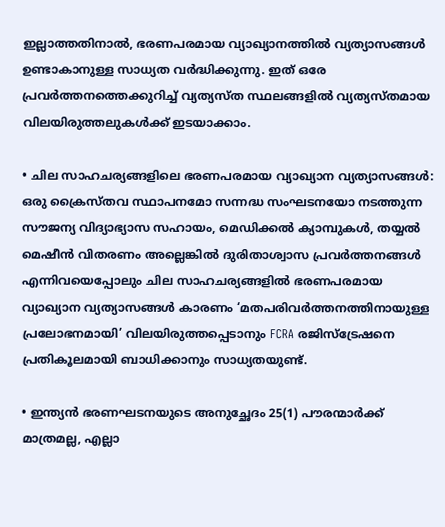ഇല്ലാത്തതിനാല്‍, ഭരണപരമായ വ്യാഖ്യാനത്തില്‍ വ്യത്യാസങ്ങള്‍ ഉണ്ടാകാനുള്ള സാധ്യത വര്‍ദ്ധിക്കുന്നു. ഇത് ഒരേ പ്രവര്‍ത്തനത്തെക്കുറിച്ച് വ്യത്യസ്ത സ്ഥലങ്ങളില്‍ വ്യത്യസ്തമായ വിലയിരുത്തലുകള്‍ക്ക് ഇടയാക്കാം.

• ചില സാഹചര്യങ്ങളിലെ ഭരണപരമായ വ്യാഖ്യാന വ്യത്യാസങ്ങള്‍: ഒരു ക്രൈസ്തവ സ്ഥാപനമോ സന്നദ്ധ സംഘടനയോ നടത്തുന്ന സൗജന്യ വിദ്യാഭ്യാസ സഹായം, മെഡിക്കല്‍ ക്യാമ്പുകള്‍, തയ്യല്‍ മെഷീന്‍ വിതരണം അല്ലെങ്കില്‍ ദുരിതാശ്വാസ പ്രവര്‍ത്തനങ്ങള്‍ എന്നിവയെപ്പോലും ചില സാഹചര്യങ്ങളില്‍ ഭരണപരമായ വ്യാഖ്യാന വ്യത്യാസങ്ങള്‍ കാരണം ‘മതപരിവര്‍ത്തനത്തിനായുള്ള പ്രലോഭനമായി’ വിലയിരുത്തപ്പെടാനും FCRA രജിസ്‌ട്രേഷനെ പ്രതികൂലമായി ബാധിക്കാനും സാധ്യതയുണ്ട്.

• ഇന്ത്യന്‍ ഭരണഘടനയുടെ അനുച്ഛേദം 25(1) പൗരന്മാര്‍ക്ക് മാത്രമല്ല, എല്ലാ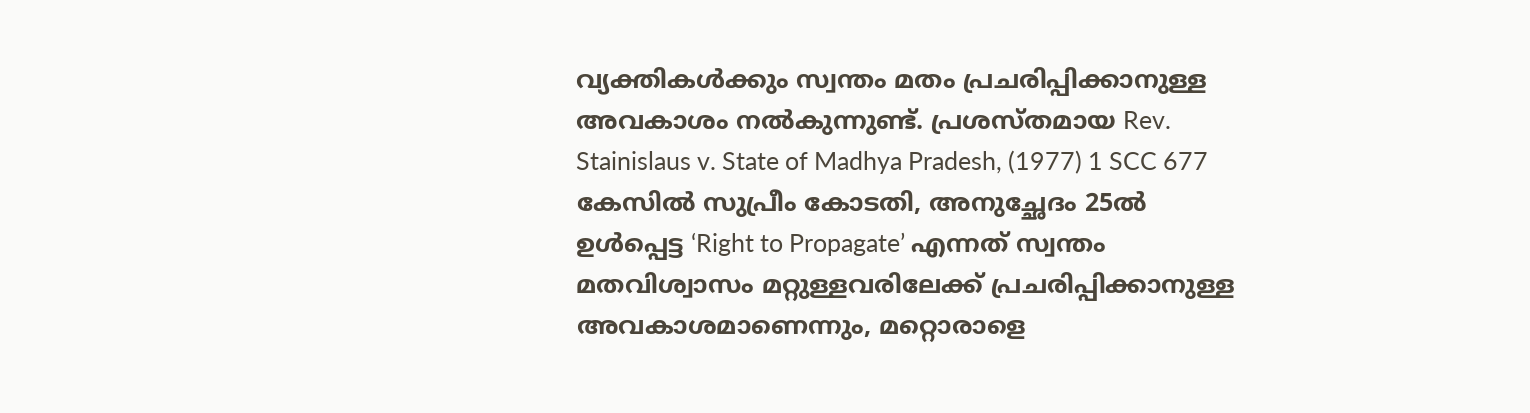വ്യക്തികള്‍ക്കും സ്വന്തം മതം പ്രചരിപ്പിക്കാനുള്ള അവകാശം നല്‍കുന്നുണ്ട്. പ്രശസ്തമായ Rev. Stainislaus v. State of Madhya Pradesh, (1977) 1 SCC 677 കേസില്‍ സുപ്രീം കോടതി, അനുച്ഛേദം 25ല്‍ ഉള്‍പ്പെട്ട ‘Right to Propagate’ എന്നത് സ്വന്തം മതവിശ്വാസം മറ്റുള്ളവരിലേക്ക് പ്രചരിപ്പിക്കാനുള്ള അവകാശമാണെന്നും, മറ്റൊരാളെ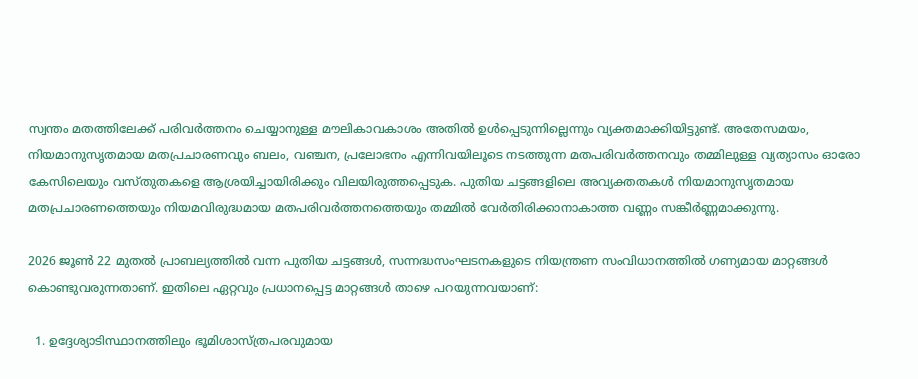സ്വന്തം മതത്തിലേക്ക് പരിവര്‍ത്തനം ചെയ്യാനുള്ള മൗലികാവകാശം അതില്‍ ഉള്‍പ്പെടുന്നില്ലെന്നും വ്യക്തമാക്കിയിട്ടുണ്ട്. അതേസമയം, നിയമാനുസൃതമായ മതപ്രചാരണവും ബലം, വഞ്ചന, പ്രലോഭനം എന്നിവയിലൂടെ നടത്തുന്ന മതപരിവര്‍ത്തനവും തമ്മിലുള്ള വ്യത്യാസം ഓരോ കേസിലെയും വസ്തുതകളെ ആശ്രയിച്ചായിരിക്കും വിലയിരുത്തപ്പെടുക. പുതിയ ചട്ടങ്ങളിലെ അവ്യക്തതകള്‍ നിയമാനുസൃതമായ മതപ്രചാരണത്തെയും നിയമവിരുദ്ധമായ മതപരിവര്‍ത്തനത്തെയും തമ്മില്‍ വേര്‍തിരിക്കാനാകാത്ത വണ്ണം സങ്കീര്‍ണ്ണമാക്കുന്നു.

2026 ജൂണ്‍ 22 മുതല്‍ പ്രാബല്യത്തില്‍ വന്ന പുതിയ ചട്ടങ്ങള്‍, സന്നദ്ധസംഘടനകളുടെ നിയന്ത്രണ സംവിധാനത്തില്‍ ഗണ്യമായ മാറ്റങ്ങള്‍ കൊണ്ടുവരുന്നതാണ്. ഇതിലെ ഏറ്റവും പ്രധാനപ്പെട്ട മാറ്റങ്ങള്‍ താഴെ പറയുന്നവയാണ്:

  1. ഉദ്ദേശ്യാടിസ്ഥാനത്തിലും ഭൂമിശാസ്ത്രപരവുമായ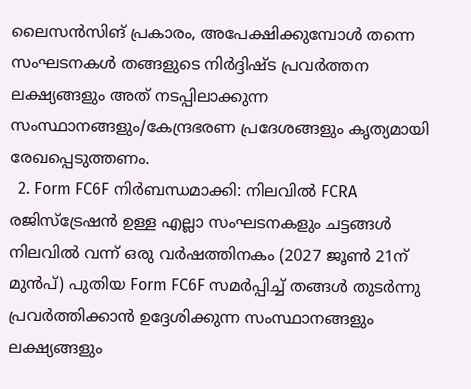ലൈസന്‍സിങ് പ്രകാരം, അപേക്ഷിക്കുമ്പോള്‍ തന്നെ സംഘടനകള്‍ തങ്ങളുടെ നിര്‍ദ്ദിഷ്ട പ്രവര്‍ത്തന ലക്ഷ്യങ്ങളും അത് നടപ്പിലാക്കുന്ന സംസ്ഥാനങ്ങളും/കേന്ദ്രഭരണ പ്രദേശങ്ങളും കൃത്യമായി രേഖപ്പെടുത്തണം.
  2. Form FC6F നിര്‍ബന്ധമാക്കി: നിലവില്‍ FCRA രജിസ്‌ട്രേഷന്‍ ഉള്ള എല്ലാ സംഘടനകളും ചട്ടങ്ങള്‍ നിലവില്‍ വന്ന് ഒരു വര്‍ഷത്തിനകം (2027 ജൂണ്‍ 21ന് മുന്‍പ്) പുതിയ Form FC6F സമര്‍പ്പിച്ച് തങ്ങള്‍ തുടര്‍ന്നു പ്രവര്‍ത്തിക്കാന്‍ ഉദ്ദേശിക്കുന്ന സംസ്ഥാനങ്ങളും ലക്ഷ്യങ്ങളും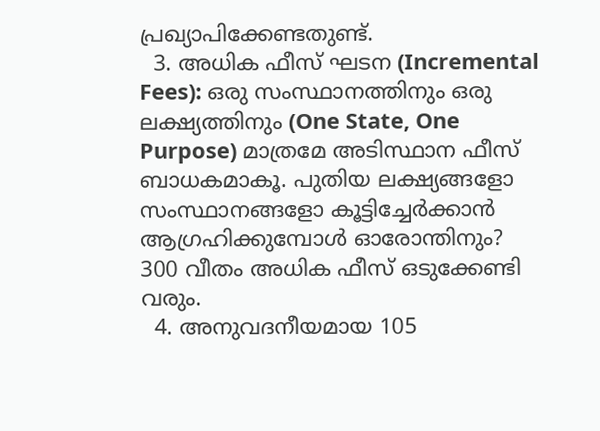പ്രഖ്യാപിക്കേണ്ടതുണ്ട്.
  3. അധിക ഫീസ് ഘടന (Incremental Fees): ഒരു സംസ്ഥാനത്തിനും ഒരു ലക്ഷ്യത്തിനും (One State, One Purpose) മാത്രമേ അടിസ്ഥാന ഫീസ് ബാധകമാകൂ. പുതിയ ലക്ഷ്യങ്ങളോ സംസ്ഥാനങ്ങളോ കൂട്ടിച്ചേര്‍ക്കാന്‍ ആഗ്രഹിക്കുമ്പോള്‍ ഓരോന്തിനും? 300 വീതം അധിക ഫീസ് ഒടുക്കേണ്ടി വരും.
  4. അനുവദനീയമായ 105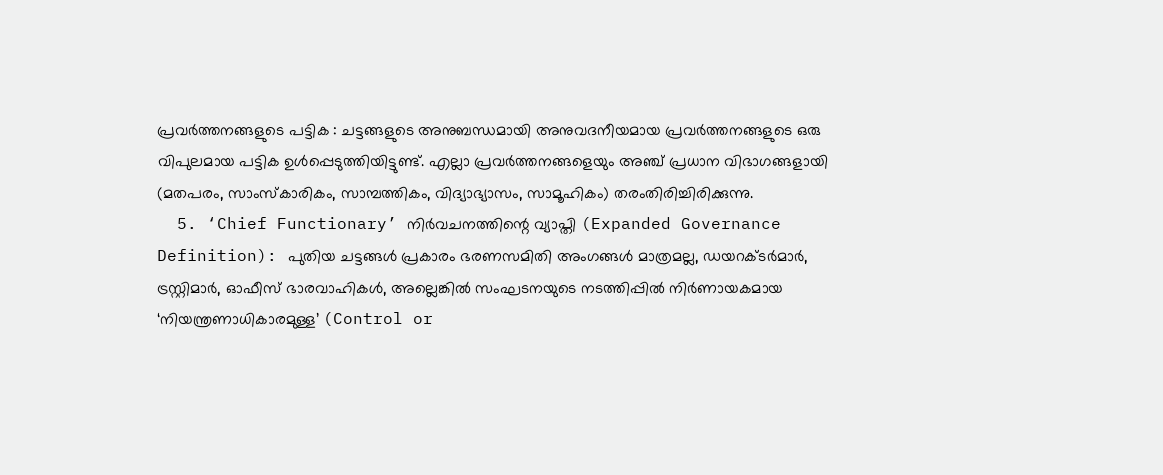പ്രവര്‍ത്തനങ്ങളുടെ പട്ടിക : ചട്ടങ്ങളുടെ അനുബന്ധമായി അനുവദനീയമായ പ്രവര്‍ത്തനങ്ങളുടെ ഒരു വിപുലമായ പട്ടിക ഉള്‍പ്പെടുത്തിയിട്ടുണ്ട്. എല്ലാ പ്രവര്‍ത്തനങ്ങളെയും അഞ്ച് പ്രധാന വിഭാഗങ്ങളായി (മതപരം, സാംസ്‌കാരികം, സാമ്പത്തികം, വിദ്യാഭ്യാസം, സാമൂഹികം) തരംതിരിച്ചിരിക്കുന്നു.
  5. ‘Chief Functionary’ നിര്‍വചനത്തിന്റെ വ്യാപ്തി (Expanded Governance Definition): പുതിയ ചട്ടങ്ങള്‍ പ്രകാരം ഭരണസമിതി അംഗങ്ങള്‍ മാത്രമല്ല, ഡയറക്ടര്‍മാര്‍, ട്രസ്റ്റിമാര്‍, ഓഫീസ് ഭാരവാഹികള്‍, അല്ലെങ്കില്‍ സംഘടനയുടെ നടത്തിപ്പില്‍ നിര്‍ണായകമായ ‘നിയന്ത്രണാധികാരമുള്ള’ (Control or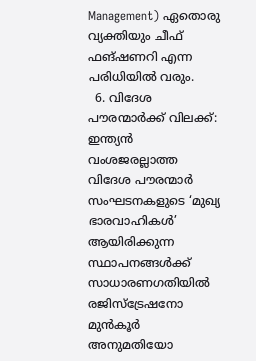Management) ഏതൊരു വ്യക്തിയും ചീഫ് ഫങ്ഷണറി എന്ന പരിധിയില്‍ വരും.
  6. വിദേശ പൗരന്മാര്‍ക്ക് വിലക്ക്: ഇന്ത്യന്‍ വംശജരല്ലാത്ത വിദേശ പൗരന്മാര്‍ സംഘടനകളുടെ ‘മുഖ്യ ഭാരവാഹികള്‍’ ആയിരിക്കുന്ന സ്ഥാപനങ്ങള്‍ക്ക് സാധാരണഗതിയില്‍ രജിസ്‌ട്രേഷനോ മുന്‍കൂര്‍ അനുമതിയോ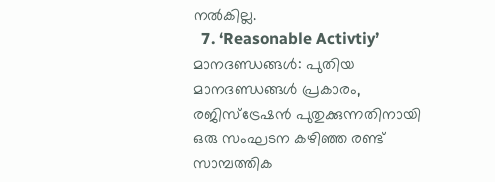നല്‍കില്ല.
  7. ‘Reasonable Activtiy’ മാനദണ്ഡങ്ങള്‍: പുതിയ മാനദണ്ഡങ്ങള്‍ പ്രകാരം, രജിസ്‌ട്രേഷന്‍ പുതുക്കുന്നതിനായി ഒരു സംഘടന കഴിഞ്ഞ രണ്ട് സാമ്പത്തിക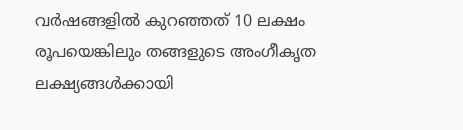വര്‍ഷങ്ങളില്‍ കുറഞ്ഞത് 10 ലക്ഷം രൂപയെങ്കിലും തങ്ങളുടെ അംഗീകൃത ലക്ഷ്യങ്ങള്‍ക്കായി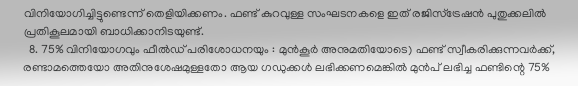വിനിയോഗിച്ചിട്ടുണ്ടെന്ന് തെളിയിക്കണം. ഫണ്ട് കുറവുള്ള സംഘടനകളെ ഇത് രജിസ്‌ട്രേഷന്‍ പുതുക്കലില്‍ പ്രതികൂലമായി ബാധിക്കാനിടയുണ്ട്.
  8. 75% വിനിയോഗവും ഫീല്‍ഡ് പരിശോധനയും : മുന്‍കൂര്‍ അനുമതിയോടെ) ഫണ്ട് സ്വീകരിക്കുന്നവര്‍ക്ക്, രണ്ടാമത്തെയോ അതിനുശേഷമുള്ളതോ ആയ ഗഡുക്കള്‍ ലഭിക്കണമെങ്കില്‍ മുന്‍പ് ലഭിച്ച ഫണ്ടിന്റെ 75%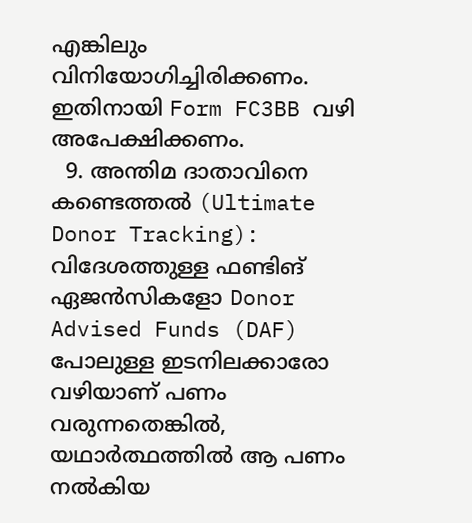എങ്കിലും വിനിയോഗിച്ചിരിക്കണം. ഇതിനായി Form FC3BB വഴി അപേക്ഷിക്കണം.
  9. അന്തിമ ദാതാവിനെ കണ്ടെത്തല്‍ (Ultimate Donor Tracking): വിദേശത്തുള്ള ഫണ്ടിങ് ഏജന്‍സികളോ Donor Advised Funds (DAF) പോലുള്ള ഇടനിലക്കാരോ വഴിയാണ് പണം വരുന്നതെങ്കില്‍, യഥാര്‍ത്ഥത്തില്‍ ആ പണം നല്‍കിയ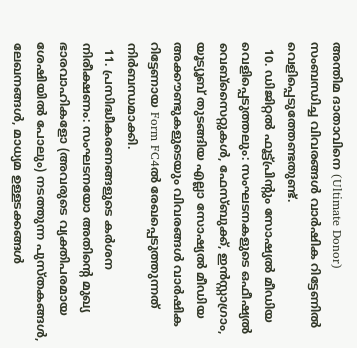അന്തിമ ദാതാവിനെ (Ultimate Donor) സംബന്ധിച്ച വിവരങ്ങള്‍ വാര്‍ഷിക റിട്ടേണില്‍ വെളിപ്പെടുത്തേണ്ടതുണ്ട്.
  10. ഡിജിറ്റല്‍ ഫൂട്ട്പ്രിന്റും സോഷ്യല്‍ മീഡിയ വെളിപ്പെടുത്തലും: സംഘടനകളുടെ ഒഫീഷ്യല്‍ വെബ്‌സൈറ്റുകള്‍, ഫേസ്ബുക്ക്, ഇന്‍സ്റ്റാഗ്രാം, യൂട്യൂബ് തുടങ്ങിയ എല്ലാ സോഷ്യല്‍ മീഡിയ അക്കൗണ്ടുകളുടെയും വിവരങ്ങള്‍ വാര്‍ഷിക റിട്ടേണായ Form FC4ല്‍ രേഖപ്പെടുത്തുന്നത് നിര്‍ബന്ധമാക്കി.
  11. പ്രസിദ്ധീകരണങ്ങളുടെ കര്‍ശന നിരീക്ഷണം: സംഘടനയോ അതിന്റെ മുഖ്യ ഭാരവാഹികളോ (അവരുടെ വ്യക്തിപരമായ ശേഷിയില്‍ പോലും) നടത്തുന്ന പുസ്തകങ്ങള്‍, ലേഖനങ്ങള്‍, മാധ്യമ ഉള്ളടക്കങ്ങള്‍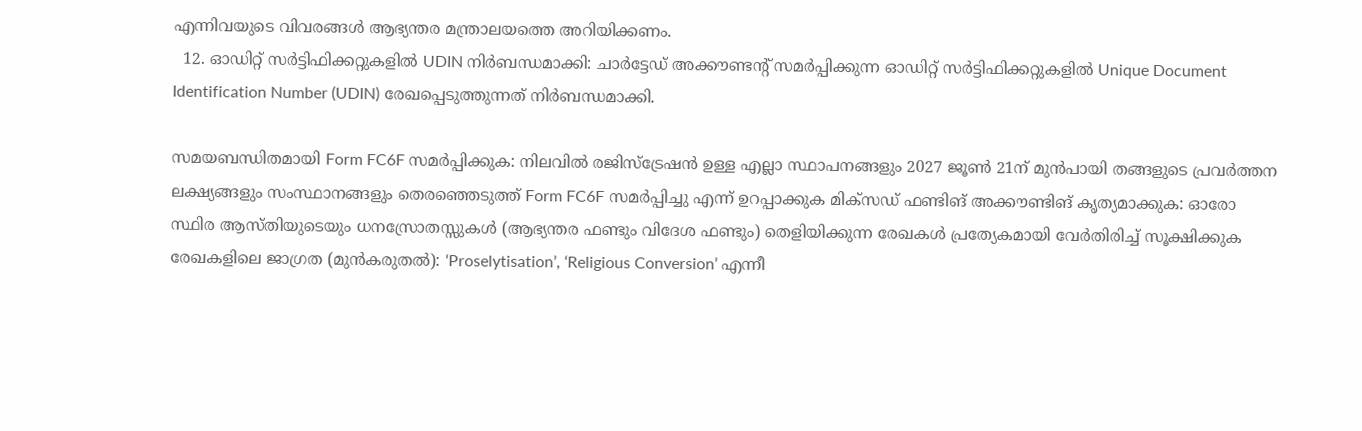എന്നിവയുടെ വിവരങ്ങള്‍ ആഭ്യന്തര മന്ത്രാലയത്തെ അറിയിക്കണം.
  12. ഓഡിറ്റ് സര്‍ട്ടിഫിക്കറ്റുകളില്‍ UDIN നിര്‍ബന്ധമാക്കി: ചാര്‍ട്ടേഡ് അക്കൗണ്ടന്റ് സമര്‍പ്പിക്കുന്ന ഓഡിറ്റ് സര്‍ട്ടിഫിക്കറ്റുകളില്‍ Unique Document Identification Number (UDIN) രേഖപ്പെടുത്തുന്നത് നിര്‍ബന്ധമാക്കി.

സമയബന്ധിതമായി Form FC6F സമര്‍പ്പിക്കുക: നിലവില്‍ രജിസ്‌ട്രേഷന്‍ ഉള്ള എല്ലാ സ്ഥാപനങ്ങളും 2027 ജൂണ്‍ 21ന് മുന്‍പായി തങ്ങളുടെ പ്രവര്‍ത്തന ലക്ഷ്യങ്ങളും സംസ്ഥാനങ്ങളും തെരഞ്ഞെടുത്ത് Form FC6F സമര്‍പ്പിച്ചു എന്ന് ഉറപ്പാക്കുക മിക്‌സഡ് ഫണ്ടിങ് അക്കൗണ്ടിങ് കൃത്യമാക്കുക: ഓരോ സ്ഥിര ആസ്തിയുടെയും ധനസ്രോതസ്സുകള്‍ (ആഭ്യന്തര ഫണ്ടും വിദേശ ഫണ്ടും) തെളിയിക്കുന്ന രേഖകള്‍ പ്രത്യേകമായി വേര്‍തിരിച്ച് സൂക്ഷിക്കുക രേഖകളിലെ ജാഗ്രത (മുന്‍കരുതല്‍): ‘Proselytisation’, ‘Religious Conversion’ എന്നീ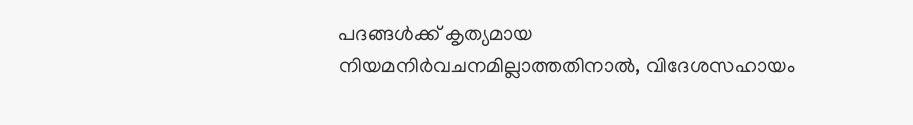പദങ്ങള്‍ക്ക് കൃത്യമായ നിയമനിര്‍വചനമില്ലാത്തതിനാല്‍, വിദേശസഹായം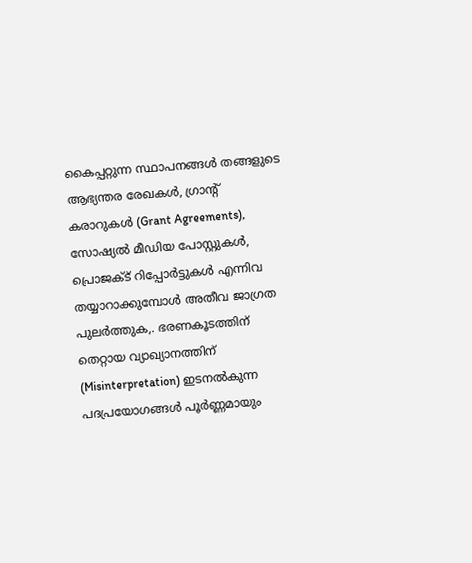കൈപ്പറ്റുന്ന സ്ഥാപനങ്ങള്‍ തങ്ങളുടെ ആഭ്യന്തര രേഖകള്‍, ഗ്രാന്റ് കരാറുകള്‍ (Grant Agreements), സോഷ്യല്‍ മീഡിയ പോസ്റ്റുകള്‍, പ്രൊജക്ട് റിപ്പോര്‍ട്ടുകള്‍ എന്നിവ തയ്യാറാക്കുമ്പോള്‍ അതീവ ജാഗ്രത പുലര്‍ത്തുക,. ഭരണകൂടത്തിന് തെറ്റായ വ്യാഖ്യാനത്തിന് (Misinterpretation) ഇടനല്‍കുന്ന പദപ്രയോഗങ്ങള്‍ പൂര്‍ണ്ണമായും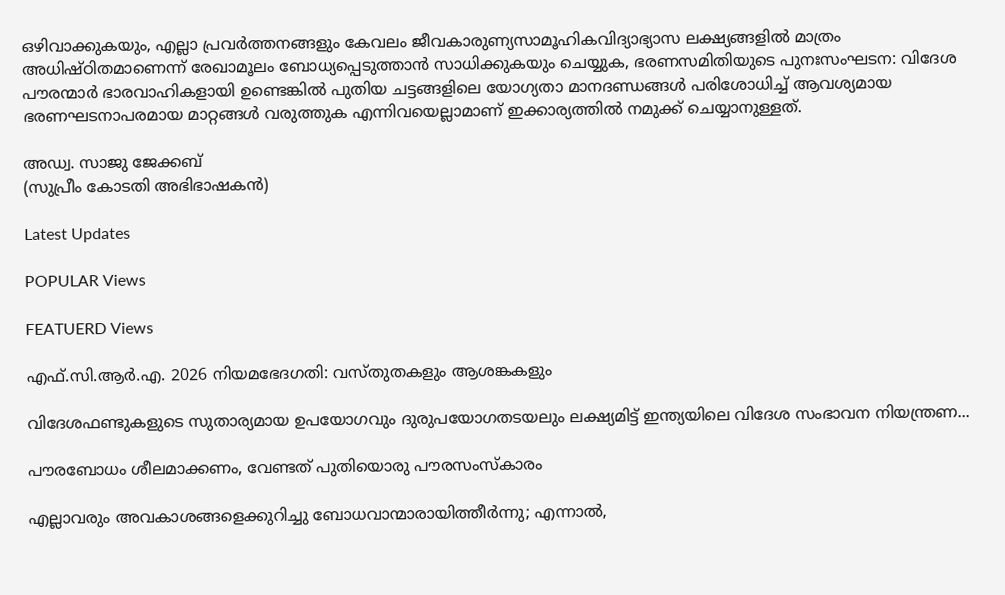ഒഴിവാക്കുകയും, എല്ലാ പ്രവര്‍ത്തനങ്ങളും കേവലം ജീവകാരുണ്യസാമൂഹികവിദ്യാഭ്യാസ ലക്ഷ്യങ്ങളില്‍ മാത്രം അധിഷ്ഠിതമാണെന്ന് രേഖാമൂലം ബോധ്യപ്പെടുത്താന്‍ സാധിക്കുകയും ചെയ്യുക, ഭരണസമിതിയുടെ പുനഃസംഘടന: വിദേശ പൗരന്മാര്‍ ഭാരവാഹികളായി ഉണ്ടെങ്കില്‍ പുതിയ ചട്ടങ്ങളിലെ യോഗ്യതാ മാനദണ്ഡങ്ങള്‍ പരിശോധിച്ച് ആവശ്യമായ ഭരണഘടനാപരമായ മാറ്റങ്ങള്‍ വരുത്തുക എന്നിവയെല്ലാമാണ് ഇക്കാര്യത്തില്‍ നമുക്ക് ചെയ്യാനുള്ളത്.

അഡ്വ. സാജു ജേക്കബ്
(സുപ്രീം കോടതി അഭിഭാഷകന്‍)

Latest Updates

POPULAR Views

FEATUERD Views

എഫ്.സി.ആര്‍.എ. 2026 നിയമഭേദഗതി: വസ്തുതകളും ആശങ്കകളും

വിദേശഫണ്ടുകളുടെ സുതാര്യമായ ഉപയോഗവും ദുരുപയോഗതടയലും ലക്ഷ്യമിട്ട് ഇന്ത്യയിലെ വിദേശ സംഭാവന നിയന്ത്രണ...

പൗരബോധം ശീലമാക്കണം, വേണ്ടത് പുതിയൊരു പൗരസംസ്‌കാരം

എല്ലാവരും അവകാശങ്ങളെക്കുറിച്ചു ബോധവാന്മാരായിത്തീര്‍ന്നു; എന്നാല്‍,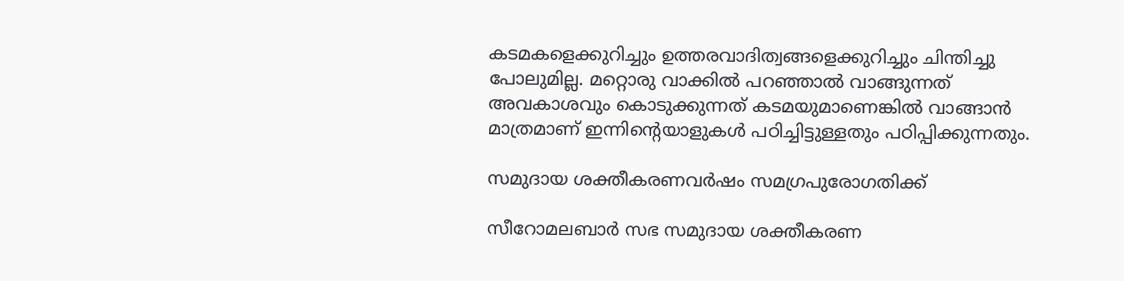കടമകളെക്കുറിച്ചും ഉത്തരവാദിത്വങ്ങളെക്കുറിച്ചും ചിന്തിച്ചു പോലുമില്ല. മറ്റൊരു വാക്കില്‍ പറഞ്ഞാല്‍ വാങ്ങുന്നത് അവകാശവും കൊടുക്കുന്നത് കടമയുമാണെങ്കില്‍ വാങ്ങാന്‍ മാത്രമാണ് ഇന്നിന്റെയാളുകള്‍ പഠിച്ചിട്ടുള്ളതും പഠിപ്പിക്കുന്നതും.

സമുദായ ശക്തീകരണവര്‍ഷം സമഗ്രപുരോഗതിക്ക്

സീറോമലബാര്‍ സഭ സമുദായ ശക്തീകരണ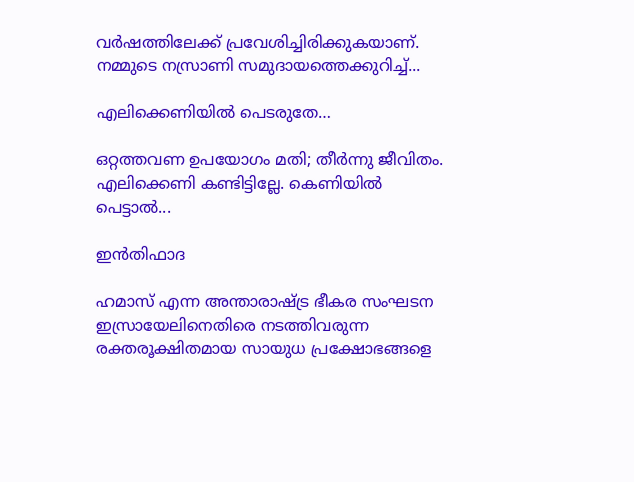വര്‍ഷത്തിലേക്ക് പ്രവേശിച്ചിരിക്കുകയാണ്. നമ്മുടെ നസ്രാണി സമുദായത്തെക്കുറിച്ച്...

എലിക്കെണിയിൽ പെടരുതേ…

ഒറ്റത്തവണ ഉപയോഗം മതി; തീർന്നു ജീവിതം. എലിക്കെണി കണ്ടിട്ടില്ലേ. കെണിയിൽ പെട്ടാൽ...

ഇൻതിഫാദ

ഹമാസ് എന്ന അന്താരാഷ്ട്ര ഭീകര സംഘടന ഇസ്രായേലിനെതിരെ നടത്തിവരുന്ന രക്തരൂക്ഷിതമായ സായുധ പ്രക്ഷോഭങ്ങളെ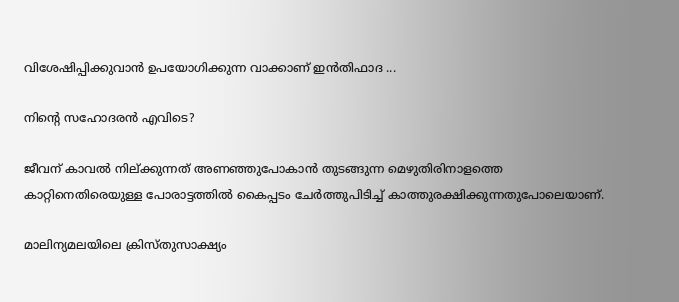വിശേഷിപ്പിക്കുവാൻ ഉപയോഗിക്കുന്ന വാക്കാണ് ഇൻതിഫാദ ...

നിന്റെ സഹോദരന്‍ എവിടെ?

ജീവന് കാവല്‍ നില്ക്കുന്നത് അണഞ്ഞുപോകാന്‍ തുടങ്ങുന്ന മെഴുതിരിനാളത്തെ കാറ്റിനെതിരെയുള്ള പോരാട്ടത്തില്‍ കൈപ്പടം ചേര്‍ത്തുപിടിച്ച് കാത്തുരക്ഷിക്കുന്നതുപോലെയാണ്.

മാലിന്യമലയിലെ ക്രിസ്തുസാക്ഷ്യം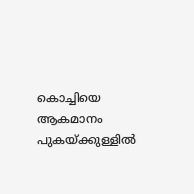കൊച്ചിയെ ആകമാനം പുകയ്ക്കുള്ളിൽ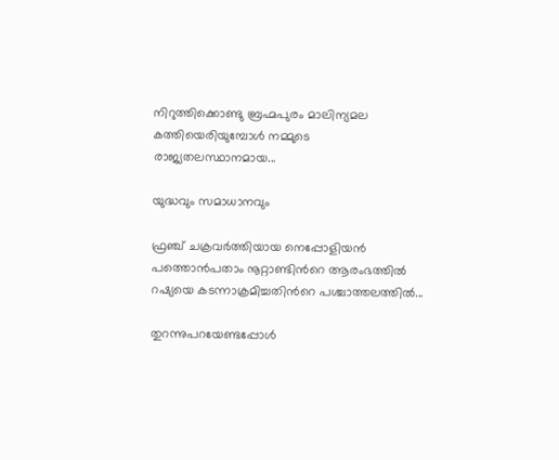നിറുത്തിക്കൊണ്ടു ബ്രഹ്മപുരം മാലിന്യമല കത്തിയെരിയുമ്പോൾ നമ്മുടെ രാജ്യതലസ്ഥാനമായ...

യുദ്ധവും സമാധാനവും

ഫ്രഞ്ച് ചക്രവർത്തിയായ നെപ്പോളിയൻ പത്തൊൻപതാം നൂറ്റാണ്ടിന്‍റെ ആരംഭത്തിൽ റഷ്യയെ കടന്നാക്രമിച്ചതിന്‍റെ പശ്ചാത്തലത്തിൽ...

തുറന്നുപറയേണ്ടപ്പോൾ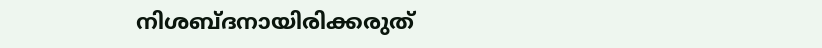നിശബ്ദനായിരിക്കരുത്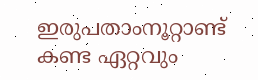ഇരുപതാംനൂറ്റാണ്ട് കണ്ട ഏറ്റവും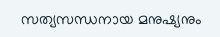സത്യസന്ധനായ മനുഷ്യനും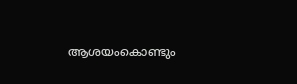ആശയംകൊണ്ടും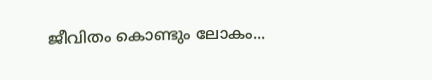ജീവിതം കൊണ്ടും ലോകം...